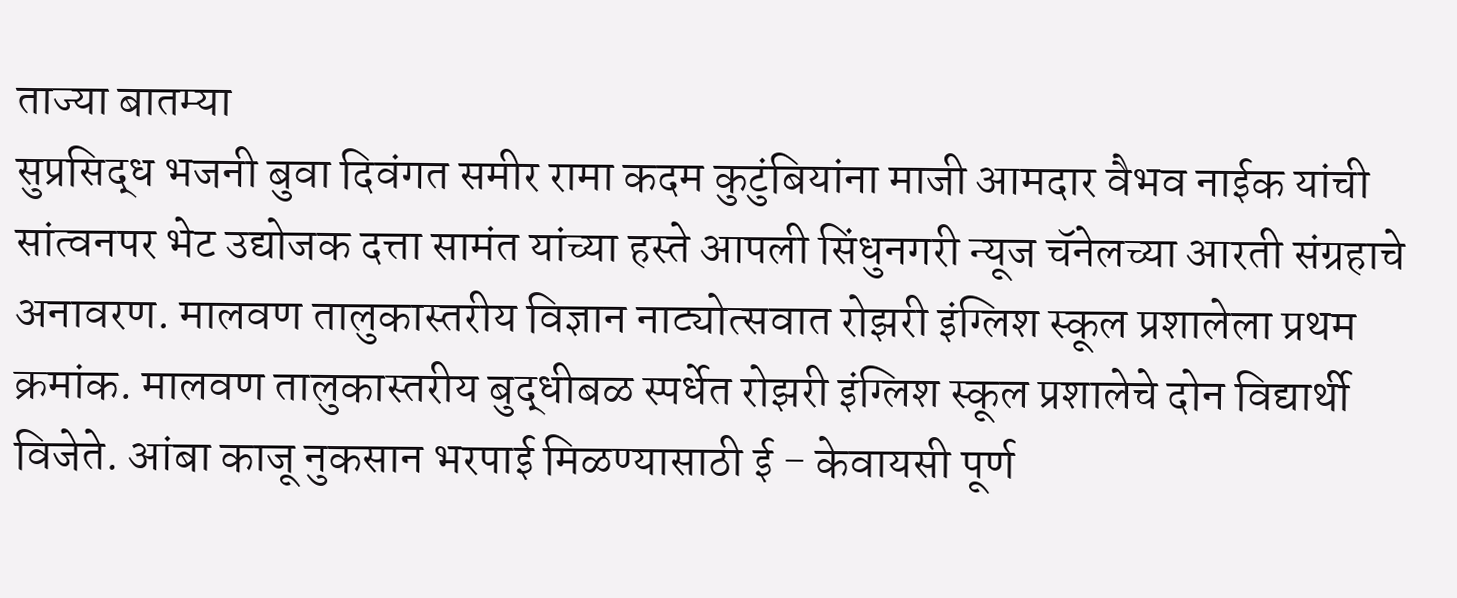ताज्या बातम्या
सुप्रसिद्ध भजनी बुवा दिवंगत समीर रामा कदम कुटुंबियांना माजी आमदार वैभव नाईक यांची सांत्वनपर भेट उद्योजक दत्ता सामंत यांच्या हस्ते आपली सिंधुनगरी न्यूज चॅनेलच्या आरती संग्रहाचे अनावरण. मालवण तालुकास्तरीय विज्ञान नाट्योत्सवात रोझरी इंग्लिश स्कूल प्रशालेला प्रथम क्रमांक. मालवण तालुकास्तरीय बुद्धीबळ स्पर्धेत रोझरी इंग्लिश स्कूल प्रशालेचे दोन विद्यार्थी विजेते. आंबा काजू नुकसान भरपाई मिळण्यासाठी ई - केवायसी पूर्ण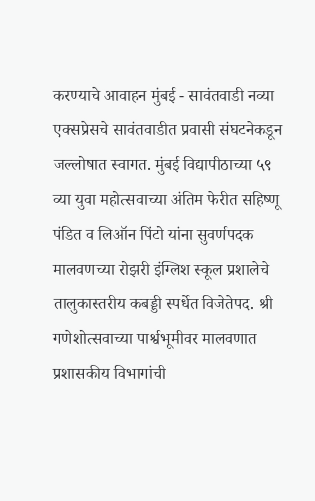करण्याचे आवाहन मुंबई - सावंतवाडी नव्या एक्सप्रेसचे सावंतवाडीत प्रवासी संघटनेकडून जल्लोषात स्वागत. मुंबई विद्यापीठाच्या ५९ व्या युवा महोत्सवाच्या अंतिम फेरीत सहिष्णू पंडित व लिऑन पिंटो यांना सुवर्णपदक मालवणच्या रोझरी इंग्लिश स्कूल प्रशालेचे तालुकास्तरीय कबड्डी स्पर्धेत विजेतेपद. श्री गणेशोत्सवाच्या पार्श्वभूमीवर मालवणात प्रशासकीय विभागांची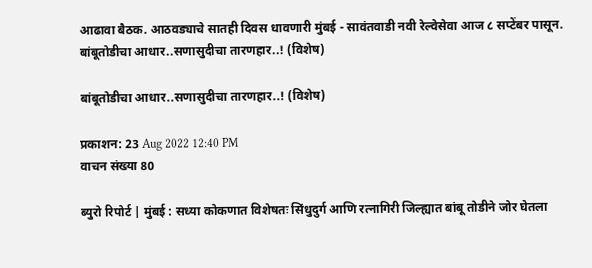आढावा बैठक. आठवड्याचे सातही दिवस धावणारी मुंबई - सावंतवाडी नवी रेल्वेसेवा आज ८ सप्टेंबर पासून.
बांबूतोडीचा आधार..सणासुदीचा तारणहार..! (विशेष)

बांबूतोडीचा आधार..सणासुदीचा तारणहार..! (विशेष)

प्रकाशन: 23 Aug 2022 12:40 PM
वाचन संख्या 80

ब्युरो रिपोर्ट | मुंबई : सध्या कोकणात विशेषतः सिंधुदुर्ग आणि रत्नागिरी जिल्ह्यात बांबू तोडीने जोर घेतला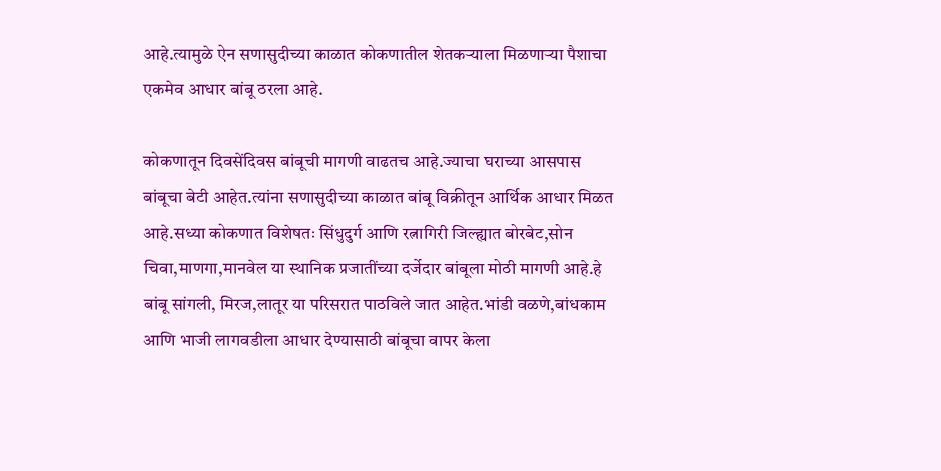आहे.त्यामुळे ऐन सणासुदीच्या काळात कोकणातील शेतकऱ्याला मिळणाऱ्या पैशाचा एकमेव आधार बांबू ठरला आहे.

कोकणातून दिवसेंदिवस बांबूची मागणी वाढतच आहे.ज्याचा घराच्या आसपास बांबूचा बेटी आहेत.त्यांना सणासुदीच्या काळात बांबू विक्रीतून आर्थिक आधार मिळत आहे.सध्या कोकणात विशेषतः सिंधुदुर्ग आणि रत्नागिरी जिल्ह्यात बोरबेट,सोन चिवा,माणगा,मानवेल या स्थानिक प्रजातींच्या दर्जेदार बांबूला मोठी मागणी आहे.हे बांबू सांगली, मिरज,लातूर या परिसरात पाठविले जात आहेत.भांडी वळणे,बांधकाम आणि भाजी लागवडीला आधार देण्यासाठी बांबूचा वापर केला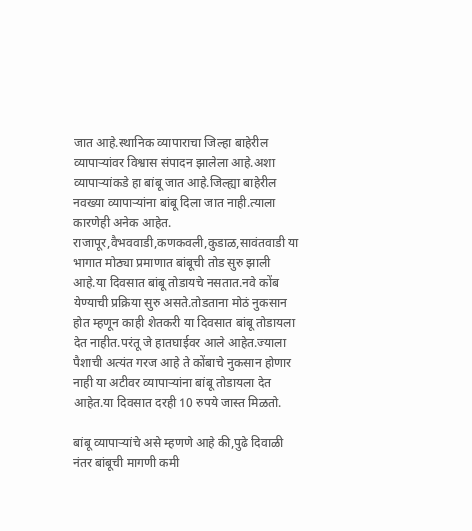जात आहे.स्थानिक व्यापाराचा जिल्हा बाहेरील व्यापाऱ्यांवर विश्वास संपादन झालेला आहे.अशा व्यापाऱ्यांकडे हा बांबू जात आहे.जिल्ह्या बाहेरील नवख्या व्यापाऱ्यांना बांबू दिला जात नाही.त्याला कारणेही अनेक आहेत.
राजापूर,वैभववाडी,कणकवली,कुडाळ,सावंतवाडी या भागात मोठ्या प्रमाणात बांबूची तोड सुरु झाली आहे.या दिवसात बांबू तोडायचे नसतात.नवे कोंब येण्याची प्रक्रिया सुरु असते.तोडताना मोठं नुकसान होत म्हणून काही शेतकरी या दिवसात बांबू तोडायला देत नाहीत.परंतू जे हातघाईवर आले आहेत.ज्याला पैशाची अत्यंत गरज आहे ते कोंबाचे नुकसान होणार नाही या अटीवर व्यापाऱ्यांना बांबू तोडायला देत आहेत.या दिवसात दरही 10 रुपये जास्त मिळतो.

बांबू व्यापाऱ्यांचे असे म्हणणे आहे की,पुढे दिवाळी नंतर बांबूची मागणी कमी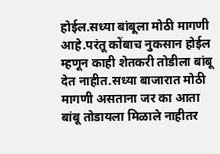होईल.सध्या बांबूला मोठी मागणी आहे.परंतू कोंबाच नुकसान होईल म्हणून काही शेतकरी तोडीला बांबू देत नाहीत.सध्या बाजारात मोठी मागणी असताना जर का आता बांबू तोडायला मिळाले नाहीतर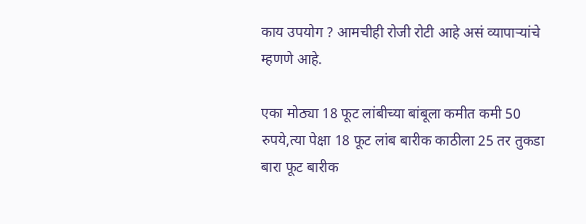काय उपयोग ? आमचीही रोजी रोटी आहे असं व्यापाऱ्यांचे म्हणणे आहे.

एका मोठ्या 18 फूट लांबीच्या बांबूला कमीत कमी 50 रुपये,त्या पेक्षा 18 फूट लांब बारीक काठीला 25 तर तुकडा बारा फूट बारीक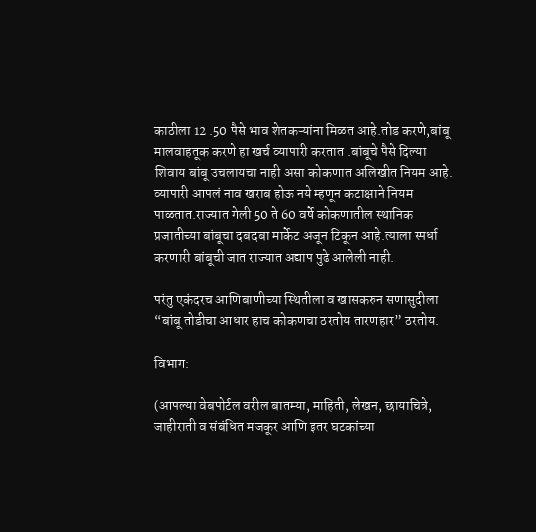काठीला 12 .50 पैसे भाव शेतकऱ्यांना मिळत आहे.तोड करणे,बांबू मालवाहतूक करणे हा खर्च व्यापारी करतात .बांबूचे पैसे दिल्या शिवाय बांबू उचलायचा नाही असा कोकणात अलिखीत नियम आहे. व्यापारी आपलं नाव खराब होऊ नये म्हणून कटाक्षाने नियम पाळतात.राज्यात गेली 50 ते 60 वर्षे कोकणातील स्थानिक प्रजातीच्या बांबूचा दबदबा मार्केट अजून टिकून आहे.त्याला स्पर्धा करणारी बांबूची जात राज्यात अद्याप पुढे आलेली नाही.

परंतु एकंदरच आणिबाणीच्या स्थितीला व खासकरुन सणासुदीला “बांबू तोडीचा आधार हाच कोकणचा ठरतोय तारणहार” ठरतोय.

विभाग:

(आपल्या वेबपोर्टल वरील बातम्या, माहिती, लेखन, छायाचित्रे, जाहीराती व संबंधित मजकूर आणि इतर घटकांच्या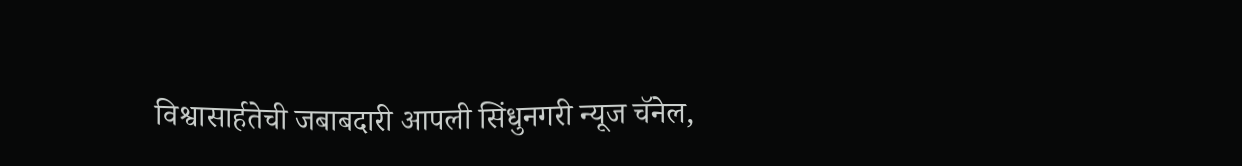विश्वासार्हतेची जबाबदारी आपली सिंधुनगरी न्यूज चॅनेल,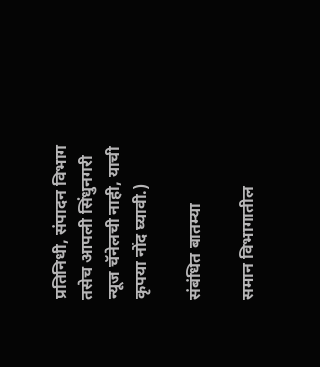प्रतिनिधी, संपादन विभाग तसेच आपली सिंधुनगरी न्यूज चॅनेलची नाही, याची कृपया नोंद घ्यावी.)

संबंधित बातम्या

समान विभागातील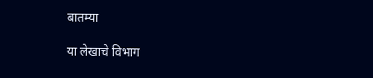बातम्या

या लेखाचे विभाग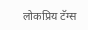लोकप्रिय टॅग्स